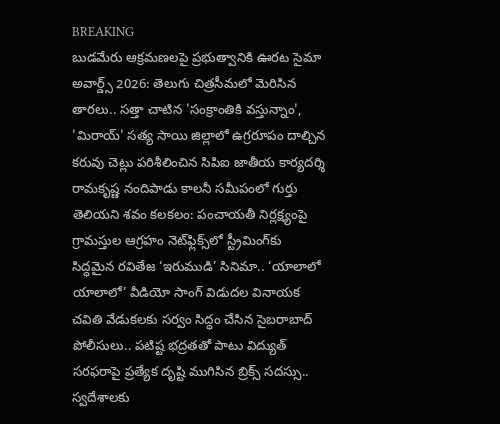BREAKING
బుడమేరు ఆక్రమణలపై ప్రభుత్వానికి ఊరట సైమా అవార్డ్స్ 2026: తెలుగు చిత్రసీమలో మెరిసిన తారలు.. సత్తా చాటిన 'సంక్రాంతికి వస్తున్నాం', 'మిరాయ్' సత్య సాయి జిల్లాలో ఉగ్రరూపం దాల్చిన కరువు చెట్లు పరిశీలించిన సిపిఐ జాతీయ కార్యదర్శి రామకృష్ణ నందిపాడు కాలనీ సమీపంలో గుర్తు తెలియని శవం కలకలం: పంచాయతీ నిర్లక్ష్యంపై గ్రామస్తుల ఆగ్రహం నెట్‌ఫ్లిక్స్‌లో స్ట్రీమింగ్‌కు సిద్ధమైన రవితేజ ‘ఇరుముడి’ సినిమా.. ‘యాలాలో యాలాలో’ వీడియో సాంగ్ విడుదల వినాయక చవితి వేడుకలకు సర్వం సిద్ధం చేసిన సైబరాబాద్ పోలీసులు.. పటిష్ట భద్రతతో పాటు విద్యుత్ సరఫరాపై ప్రత్యేక దృష్టి ముగిసిన బ్రిక్స్ సదస్సు.. స్వదేశాలకు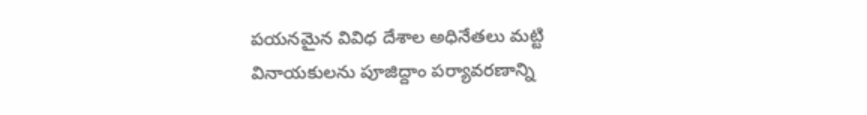పయనమైన వివిధ దేశాల అధినేతలు మట్టి వినాయకులను పూజిద్దాం పర్యావరణాన్ని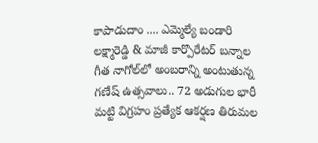కాపాడుదాం .... ఎమ్మెల్యే బండారి లక్ష్మారెడ్డి & మాజీ కార్పొరేటర్ బన్నాల గీత నాగోల్‌లో అంబరాన్ని అంటుతున్న గణేష్ ఉత్సవాలు.. 72 అడుగుల భారీ మట్టి విగ్రహం ప్రత్యేక ఆకర్షణ తిరుమల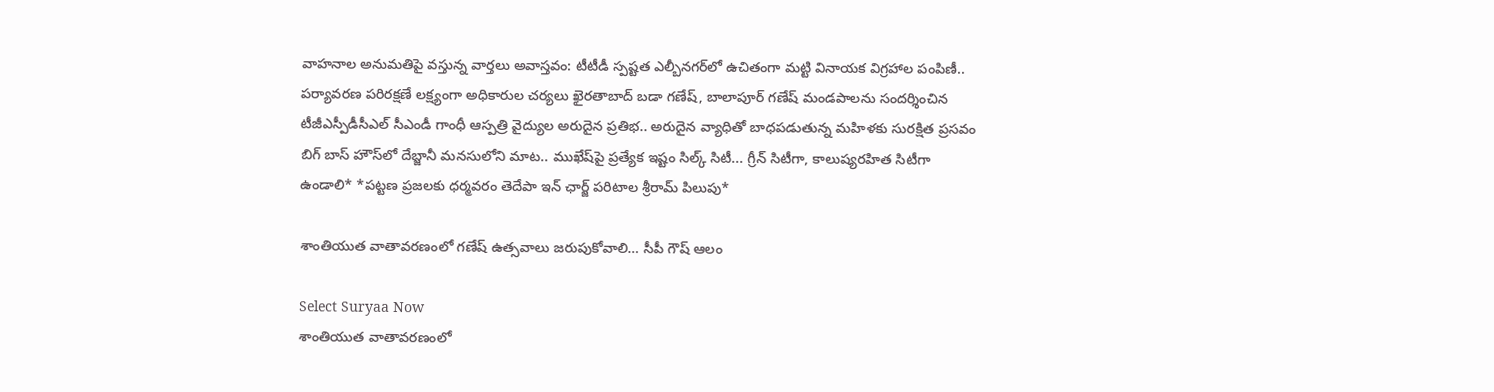వాహనాల అనుమతిపై వస్తున్న వార్తలు అవాస్తవం: టీటీడీ స్పష్టత ఎల్బీనగర్‌లో ఉచితంగా మట్టి వినాయక విగ్రహాల పంపిణీ.. పర్యావరణ పరిరక్షణే లక్ష్యంగా అధికారుల చర్యలు ఖైరతాబాద్ బడా గణేష్, బాలాపూర్ గణేష్ మండపాలను సందర్శించిన టీజీఎస్పీడీసీఎల్ సీఎండీ గాంధీ ఆస్పత్రి వైద్యుల అరుదైన ప్రతిభ.. అరుదైన వ్యాధితో బాధపడుతున్న మహిళకు సురక్షిత ప్రసవం బిగ్ బాస్ హౌస్‌లో దేబ్జానీ మనసులోని మాట.. ముఖేష్‌పై ప్రత్యేక ఇష్టం సిల్క్ సిటీ... గ్రీన్ సిటీగా, కాలుష్యరహిత సిటీగా ఉండాలి* *పట్టణ ప్రజలకు ధర్మవరం తెదేపా ఇన్ ఛార్జ్ పరిటాల శ్రీరామ్ పిలుపు*

శాంతియుత వాతావరణంలో గణేష్ ఉత్సవాలు జరుపుకోవాలి… సీపీ గౌష్ ఆలం

Select Suryaa Now
శాంతియుత వాతావరణంలో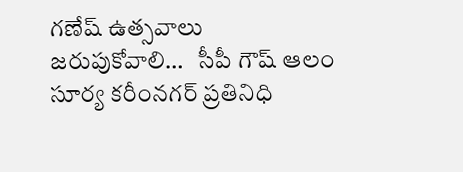గణేష్ ఉత్సవాలు జరుపుకోవాలి…   సీపీ గౌష్ ఆలం
సూర్య కరీంనగర్ ప్రతినిధి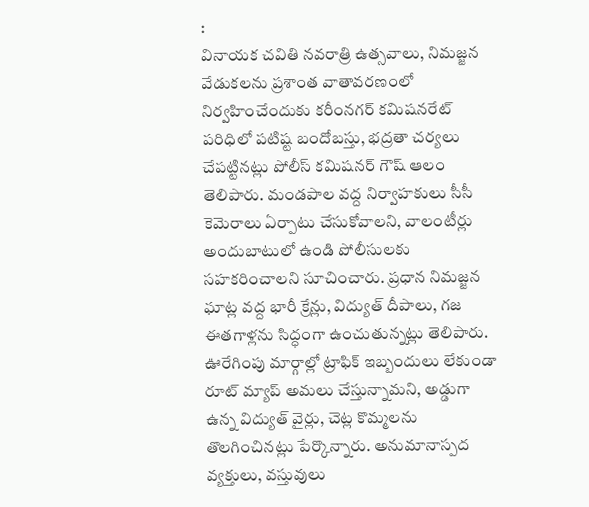:
వినాయక చవితి నవరాత్రి ఉత్సవాలు, నిమజ్జన వేడుకలను ప్రశాంత వాతావరణంలో నిర్వహించేందుకు కరీంనగర్ కమిషనరేట్‌ పరిధిలో పటిష్ట బందోబస్తు, భద్రతా చర్యలు చేపట్టినట్లు పోలీస్ కమిషనర్ గౌష్ ఆలం తెలిపారు. మండపాల వద్ద నిర్వాహకులు సీసీ కెమెరాలు ఏర్పాటు చేసుకోవాలని, వాలంటీర్లు అందుబాటులో ఉండి పోలీసులకు సహకరించాలని సూచించారు. ప్రధాన నిమజ్జన ఘాట్ల వద్ద భారీ క్రేన్లు, విద్యుత్ దీపాలు, గజ ఈతగాళ్లను సిద్ధంగా ఉంచుతున్నట్లు తెలిపారు. ఊరేగింపు మార్గాల్లో ట్రాఫిక్ ఇబ్బందులు లేకుండా రూట్ మ్యాప్ అమలు చేస్తున్నామని, అడ్డుగా ఉన్న విద్యుత్ వైర్లు, చెట్ల కొమ్మలను తొలగించినట్లు పేర్కొన్నారు. అనుమానాస్పద వ్యక్తులు, వస్తువులు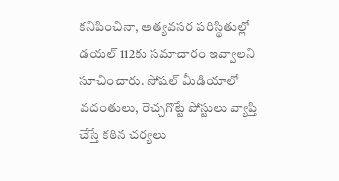కనిపించినా, అత్యవసర పరిస్థితుల్లో డయల్ 112కు సమాచారం ఇవ్వాలని సూచించారు. సోషల్ మీడియాలో వదంతులు, రెచ్చగొట్టే పోస్టులు వ్యాప్తి చేస్తే కఠిన చర్యలు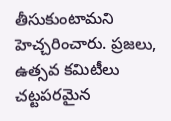తీసుకుంటామని హెచ్చరించారు. ప్రజలు, ఉత్సవ కమిటీలు చట్టపరమైన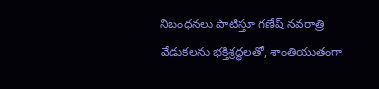నిబంధనలు పాటిస్తూ గణేష్ నవరాత్రి వేడుకలను భక్తిశ్రద్ధలతో, శాంతియుతంగా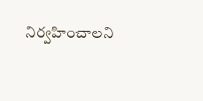నిర్వహించాలని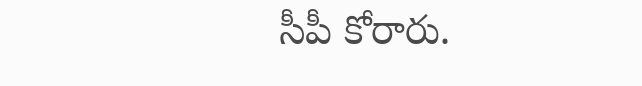సీపీ కోరారు.